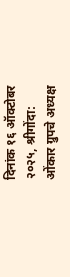दिनांक १६ ऑक्टोबर २०२५, श्रीगोंदा:
ओंकार ग्रुपचे अध्यक्ष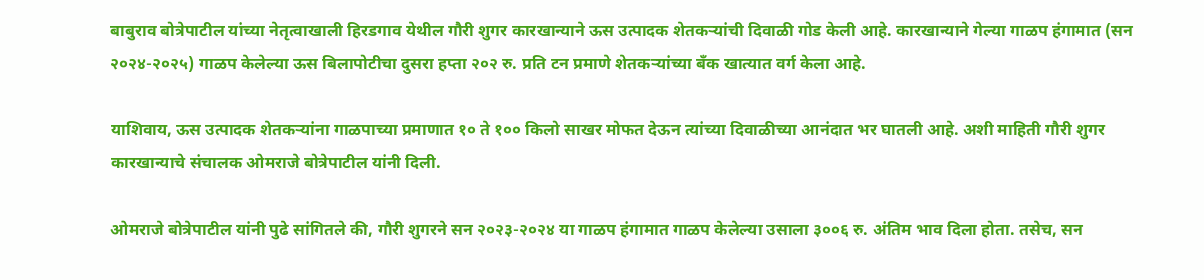बाबुराव बोत्रेपाटील यांच्या नेतृत्वाखाली हिरडगाव येथील गौरी शुगर कारखान्याने ऊस उत्पादक शेतकऱ्यांची दिवाळी गोड केली आहे. कारखान्याने गेल्या गाळप हंगामात (सन २०२४-२०२५) गाळप केलेल्या ऊस बिलापोटीचा दुसरा हप्ता २०२ रु. प्रति टन प्रमाणे शेतकऱ्यांच्या बॅंक खात्यात वर्ग केला आहे.

याशिवाय, ऊस उत्पादक शेतकऱ्यांना गाळपाच्या प्रमाणात १० ते १०० किलो साखर मोफत देऊन त्यांच्या दिवाळीच्या आनंदात भर घातली आहे. अशी माहिती गौरी शुगर कारखान्याचे संचालक ओमराजे बोत्रेपाटील यांनी दिली.

ओमराजे बोत्रेपाटील यांनी पुढे सांगितले की, गौरी शुगरने सन २०२३-२०२४ या गाळप हंगामात गाळप केलेल्या उसाला ३००६ रु. अंतिम भाव दिला होता. तसेच, सन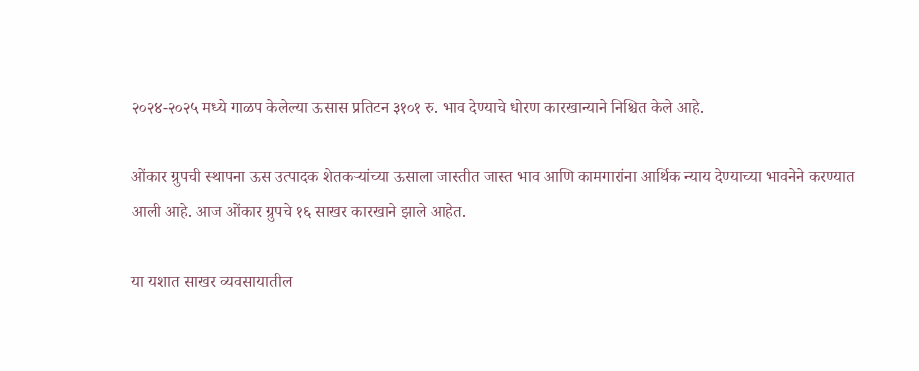२०२४-२०२५ मध्ये गाळप केलेल्या ऊसास प्रतिटन ३१०१ रु. भाव देण्याचे धोरण कारखान्याने निश्चित केले आहे.

ओंकार ग्रुपची स्थापना ऊस उत्पादक शेतकऱ्यांच्या ऊसाला जास्तीत जास्त भाव आणि कामगारांना आर्थिक न्याय देण्याच्या भावनेने करण्यात आली आहे. आज ओंकार ग्रुपचे १६ साखर कारखाने झाले आहेत.

या यशात साखर व्यवसायातील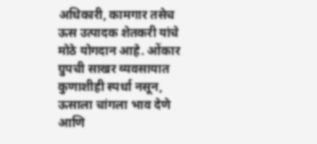अधिकारी, कामगार तसेच ऊस उत्पादक शेतकरी यांचे मोठे योगदान आहे. ओंकार ग्रुपची साखर व्यवसायात कुणाशीही स्पर्धा नसून, ऊसाला चांगला भाव देणे आणि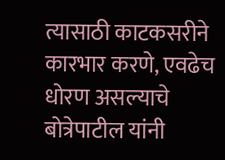त्यासाठी काटकसरीने कारभार करणे, एवढेच धोरण असल्याचे बोत्रेपाटील यांनी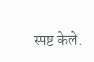स्पष्ट केले.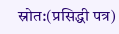स्रोत:(प्रसिद्धी पत्र)